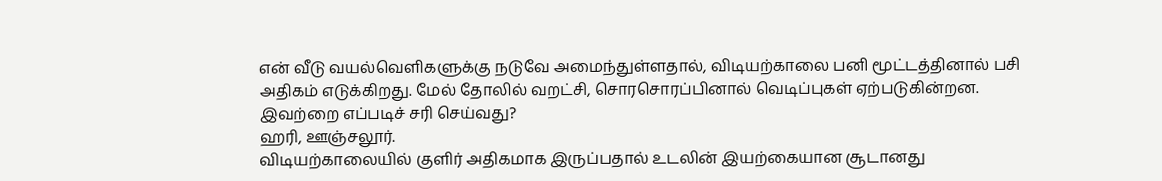என் வீடு வயல்வெளிகளுக்கு நடுவே அமைந்துள்ளதால், விடியற்காலை பனி மூட்டத்தினால் பசி அதிகம் எடுக்கிறது. மேல் தோலில் வறட்சி, சொரசொரப்பினால் வெடிப்புகள் ஏற்படுகின்றன. இவற்றை எப்படிச் சரி செய்வது?
ஹரி, ஊஞ்சலூர்.
விடியற்காலையில் குளிர் அதிகமாக இருப்பதால் உடலின் இயற்கையான சூடானது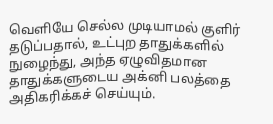வெளியே செல்ல முடியாமல் குளிர் தடுப்பதால், உட்புற தாதுக்களில் நுழைந்து, அந்த ஏழுவிதமான தாதுக்களுடைய அக்னி பலத்தை அதிகரிக்கச் செய்யும்.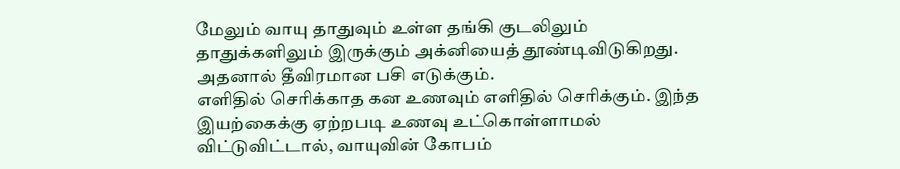மேலும் வாயு தாதுவும் உள்ள தங்கி குடலிலும் தாதுக்களிலும் இருக்கும் அக்னியைத் தூண்டிவிடுகிறது. அதனால் தீவிரமான பசி எடுக்கும்.
எளிதில் செரிக்காத கன உணவும் எளிதில் செரிக்கும். இந்த இயற்கைக்கு ஏற்றபடி உணவு உட்கொள்ளாமல் விட்டுவிட்டால், வாயுவின் கோபம்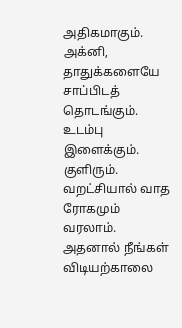அதிகமாகும். அக்னி, தாதுக்களையே சாப்பிடத் தொடங்கும். உடம்பு இளைக்கும். குளிரும். வறட்சியால் வாத ரோகமும் வரலாம்.
அதனால் நீங்கள் விடியற்காலை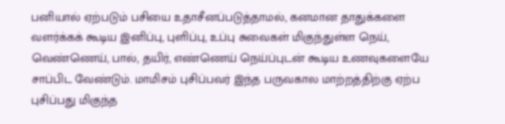பனியால் ஏற்படும் பசியை உதாசீனப்படுத்தாமல், கனமான தாதுக்களை வளர்க்கக் கூடிய இனிப்பு, புளிப்பு, உப்பு சுவைகள் மிகுந்துள்ள நெய், வெண்ணெய், பால், தயிர், எண்ணெய் நெய்ப்புடன் கூடிய உணவுகளையே சாப்பிட வேண்டும். மாமிசம் புசிப்பவர் இந்த பருவகால மாற்றத்திற்கு ஏற்ப புசிப்பது மிகுந்த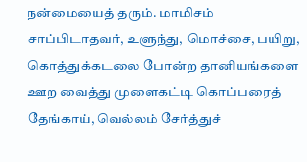நன்மையைத் தரும். மாமிசம் சாப்பிடாதவர், உளுந்து, மொச்சை, பயிறு, கொத்துக்கடலை போன்ற தானியங்களை ஊற வைத்து முளைகட்டி கொப்பரைத் தேங்காய், வெல்லம் சேர்த்துச்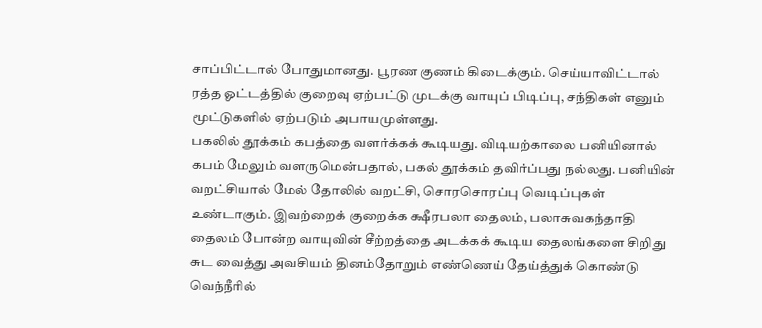சாப்பிட்டால் போதுமானது. பூரண குணம் கிடைக்கும். செய்யாவிட்டால் ரத்த ஓட்டத்தில் குறைவு ஏற்பட்டு முடக்கு வாயுப் பிடிப்பு, சந்திகள் எனும் மூட்டுகளில் ஏற்படும் அபாயமுள்ளது.
பகலில் தூக்கம் கபத்தை வளர்க்கக் கூடியது. விடியற்காலை பனியினால் கபம் மேலும் வளருமென்பதால், பகல் தூக்கம் தவிர்ப்பது நல்லது. பனியின் வறட்சியால் மேல் தோலில் வறட்சி, சொரசொரப்பு வெடிப்புகள் உண்டாகும். இவற்றைக் குறைக்க க்ஷீரபலா தைலம், பலாசுவகந்தாதி தைலம் போன்ற வாயுவின் சீற்றத்தை அடக்கக் கூடிய தைலங்களை சிறிது சுட வைத்து அவசியம் தினம்தோறும் எண்ணெய் தேய்த்துக் கொண்டு வெந்நீரில்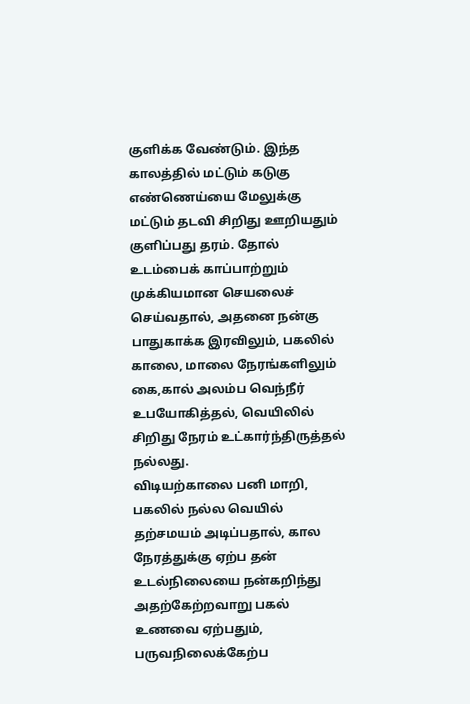குளிக்க வேண்டும். இந்த காலத்தில் மட்டும் கடுகு எண்ணெய்யை மேலுக்கு மட்டும் தடவி சிறிது ஊறியதும் குளிப்பது தரம். தோல் உடம்பைக் காப்பாற்றும் முக்கியமான செயலைச் செய்வதால், அதனை நன்கு பாதுகாக்க இரவிலும், பகலில் காலை, மாலை நேரங்களிலும் கை,கால் அலம்ப வெந்நீர் உபயோகித்தல், வெயிலில் சிறிது நேரம் உட்கார்ந்திருத்தல் நல்லது.
விடியற்காலை பனி மாறி, பகலில் நல்ல வெயில் தற்சமயம் அடிப்பதால், கால நேரத்துக்கு ஏற்ப தன் உடல்நிலையை நன்கறிந்து அதற்கேற்றவாறு பகல் உணவை ஏற்பதும், பருவநிலைக்கேற்ப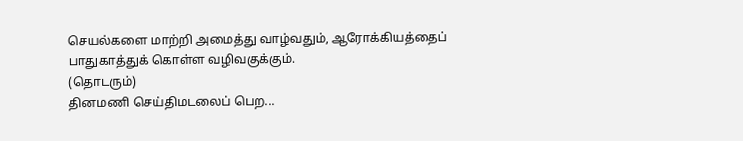செயல்களை மாற்றி அமைத்து வாழ்வதும், ஆரோக்கியத்தைப் பாதுகாத்துக் கொள்ள வழிவகுக்கும்.
(தொடரும்)
தினமணி செய்திமடலைப் பெற...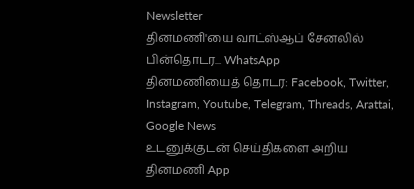Newsletter
தினமணி'யை வாட்ஸ்ஆப் சேனலில் பின்தொடர... WhatsApp
தினமணியைத் தொடர: Facebook, Twitter, Instagram, Youtube, Telegram, Threads, Arattai, Google News
உடனுக்குடன் செய்திகளை அறிய தினமணி App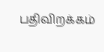பதிவிறக்கம்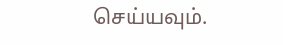செய்யவும்.